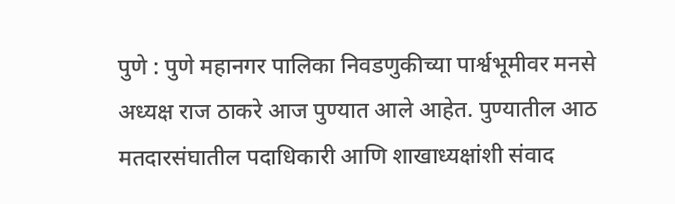पुणे : पुणे महानगर पालिका निवडणुकीच्या पार्श्वभूमीवर मनसे अध्यक्ष राज ठाकरे आज पुण्यात आले आहेत. पुण्यातील आठ मतदारसंघातील पदाधिकारी आणि शाखाध्यक्षांशी संवाद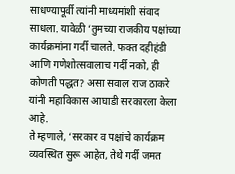साधण्यापूर्वी त्यांनी माध्यमांशी संवाद साधला. यावेळी ‘तुमच्या राजकीय पक्षांच्या कार्यक्रमांना गर्दी चालते. फक्त दहीहंडी आणि गणेशोत्सवालाच गर्दी नको, ही कोणती पद्धत? असा सवाल राज ठाकरे यांनी महाविकास आघाडी सरकारला केला आहे.
ते म्हणाले, ‘सरकार व पक्षांचे कार्यक्रम व्यवस्थित सुरू आहेत, तेथे गर्दी जमत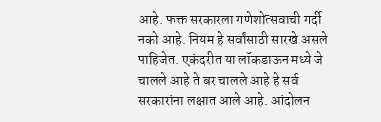आहे. फक्त सरकारला गणेशोत्सवाची गर्दी नको आहे. नियम हे सर्वांसाठी सारखे असले पाहिजेत. एकंदरीत या लॉकडाऊन मध्ये जे चालले आहे ते बर चालले आहे हे सर्व सरकारांना लक्षात आले आहे. आंदोलन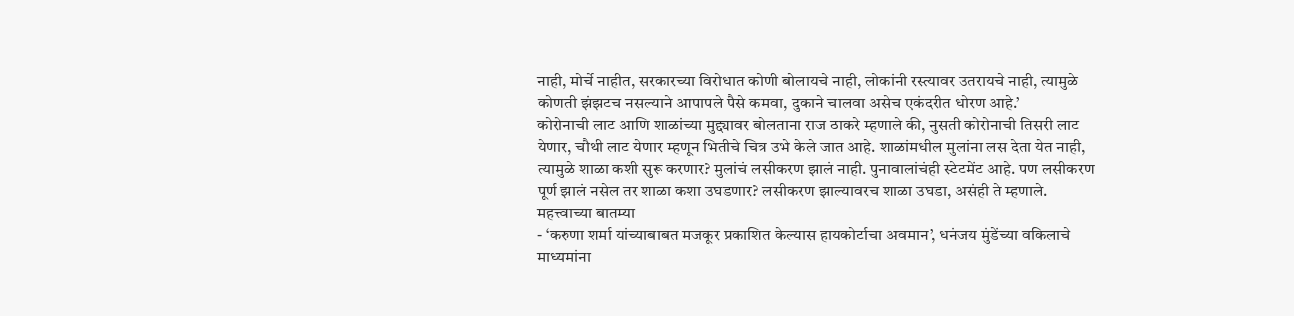नाही, मोर्चे नाहीत, सरकारच्या विरोधात कोणी बोलायचे नाही, लोकांनी रस्त्यावर उतरायचे नाही, त्यामुळे कोणती झंझटच नसल्याने आपापले पैसे कमवा, दुकाने चालवा असेच एकंदरीत धोरण आहे.’
कोरोनाची लाट आणि शाळांच्या मुद्द्यावर बोलताना राज ठाकरे म्हणाले की, नुसती कोरोनाची तिसरी लाट येणार, चौथी लाट येणार म्हणून भितीचे चित्र उभे केले जात आहे. शाळांमधील मुलांना लस देता येत नाही, त्यामुळे शाळा कशी सुरू करणार? मुलांचं लसीकरण झालं नाही. पुनावालांचंही स्टेटमेंट आहे. पण लसीकरण पूर्ण झालं नसेल तर शाळा कशा उघडणार? लसीकरण झाल्यावरच शाळा उघडा, असंही ते म्हणाले.
महत्त्वाच्या बातम्या
- ‘करुणा शर्मा यांच्याबाबत मजकूर प्रकाशित केल्यास हायकोर्टाचा अवमान’, धनंजय मुंडेंच्या वकिलाचे माध्यमांना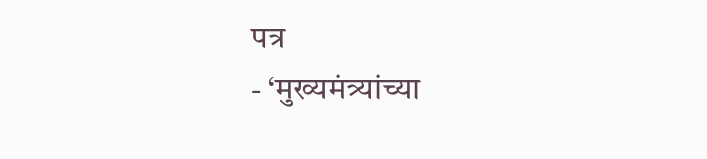पत्र
- ‘मुख्यमंत्र्यांच्या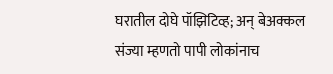घरातील दोघे पॉझिटिव्ह; अन् बेअक्कल संज्या म्हणतो पापी लोकांनाच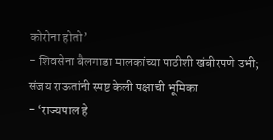कोरोना होतो’
- शिवसेना बैलगाडा मालकांच्या पाठीशी खंबीरपणे उभी; संजय राऊतांनी स्पष्ट केली पक्षाची भूमिका
- ‘राज्यपाल हे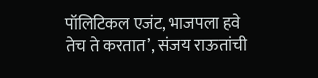पॉलिटिकल एजंट, भाजपला हवे तेच ते करतात’, संजय राऊतांची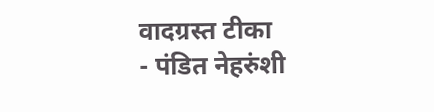वादग्रस्त टीका
- पंडित नेहरुंशी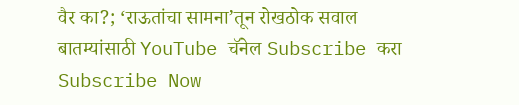वैर का?; ‘राऊतांचा सामना’तून रोखठोक सवाल
बातम्यांसाठी YouTube चॅनेल Subscribe करा
Subscribe Now